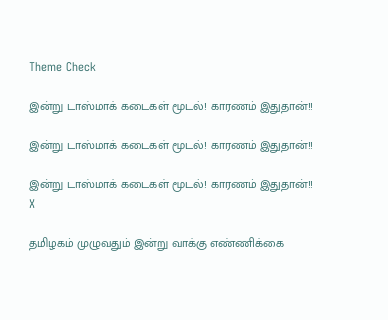Theme Check

இன்று டாஸ்மாக் கடைகள் மூடல்! காரணம் இதுதான்!!

இன்று டாஸ்மாக் கடைகள் மூடல்! காரணம் இதுதான்!!

இன்று டாஸ்மாக் கடைகள் மூடல்! காரணம் இதுதான்!!
X

தமிழகம் முழுவதும் இன்று வாக்கு எண்ணிக்கை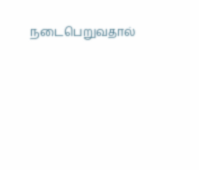நடைபெறுவதால்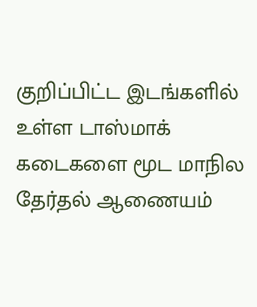குறிப்பிட்ட இடங்களில் உள்ள டாஸ்மாக் கடைகளை மூட மாநில தேர்தல் ஆணையம்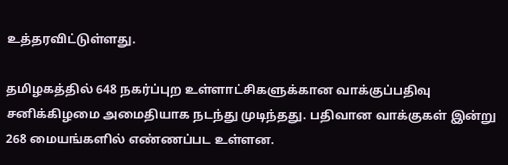உத்தரவிட்டுள்ளது.

தமிழகத்தில் 648 நகர்ப்புற உள்ளாட்சிகளுக்கான வாக்குப்பதிவு சனிக்கிழமை அமைதியாக நடந்து முடிந்தது. பதிவான வாக்குகள் இன்று 268 மையங்களில் எண்ணப்பட உள்ளன.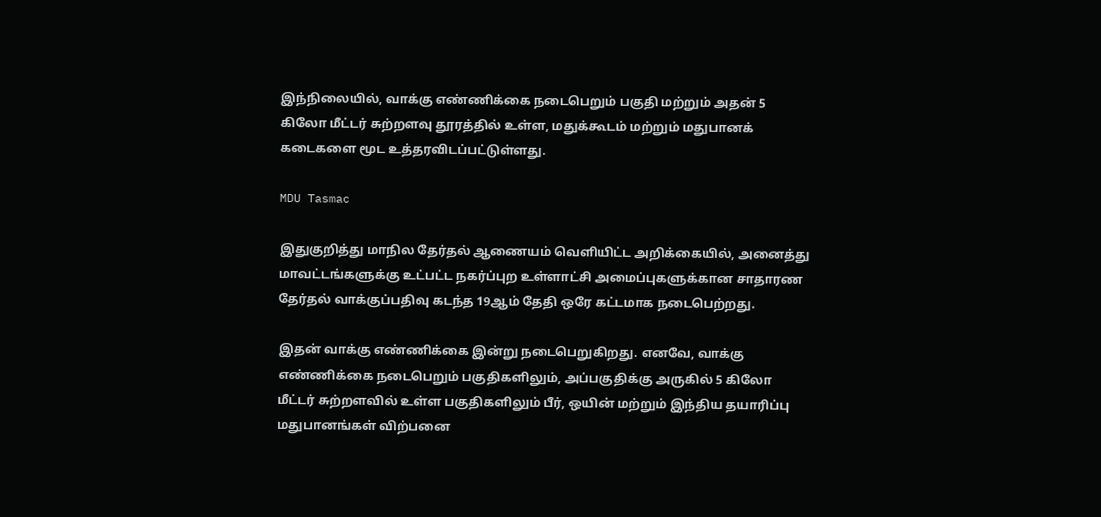இந்நிலையில், வாக்கு எண்ணிக்கை நடைபெறும் பகுதி மற்றும் அதன் 5 கிலோ மீட்டர் சுற்றளவு தூரத்தில் உள்ள, மதுக்கூடம் மற்றும் மதுபானக் கடைகளை மூட உத்தரவிடப்பட்டுள்ளது.

MDU Tasmac

இதுகுறித்து மாநில தேர்தல் ஆணையம் வெளியிட்ட அறிக்கையில், அனைத்து மாவட்டங்களுக்கு உட்பட்ட நகர்ப்புற உள்ளாட்சி அமைப்புகளுக்கான சாதாரண தேர்தல் வாக்குப்பதிவு கடந்த 19ஆம் தேதி ஒரே கட்டமாக நடைபெற்றது.

இதன் வாக்கு எண்ணிக்கை இன்று நடைபெறுகிறது. எனவே, வாக்கு எண்ணிக்கை நடைபெறும் பகுதிகளிலும், அப்பகுதிக்கு அருகில் 5 கிலோ மீட்டர் சுற்றளவில் உள்ள பகுதிகளிலும் பீர், ஒயின் மற்றும் இந்திய தயாரிப்பு மதுபானங்கள் விற்பனை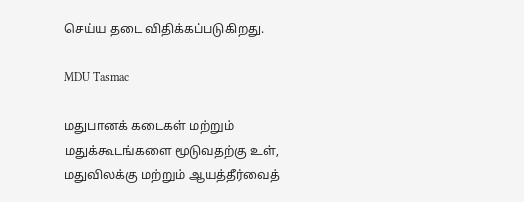செய்ய தடை விதிக்கப்படுகிறது.

MDU Tasmac

மதுபானக் கடைகள் மற்றும் மதுக்கூடங்களை மூடுவதற்கு உள், மதுவிலக்கு மற்றும் ஆயத்தீர்வைத்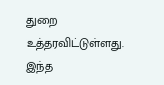துறை உத்தரவிட்டுள்ளது. இந்த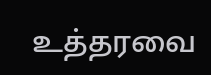உத்தரவை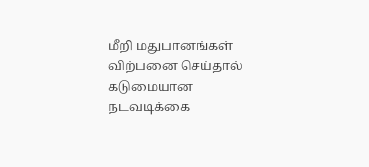மீறி மதுபானங்கள் விற்பனை செய்தால் கடுமையான நடவடிக்கை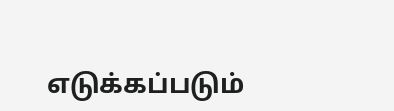எடுக்கப்படும்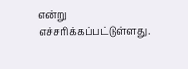என்று எச்சரிக்கப்பட்டுள்ளது.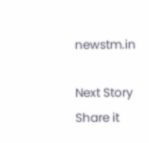newstm.in

Next Story
Share it